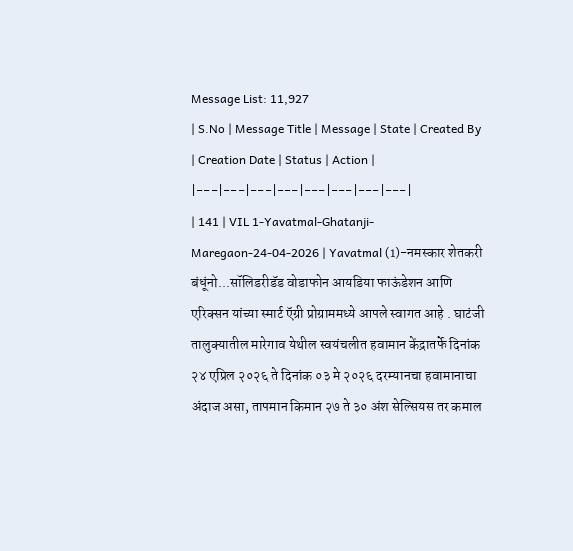Message List: 11,927
| S.No | Message Title | Message | State | Created By | Creation Date | Status | Action |
|---|---|---|---|---|---|---|---|
| 141 | VIL 1-Yavatmal-Ghatanji-Maregaon-24-04-2026 | Yavatmal (1)-नमस्कार शेतकरी बंधूंनो...सॉलिडरीडॅड वोडाफोन आयडिया फाऊंडेशन आणि एरिक्सन यांच्या स्मार्ट ऍग्री प्रोग्राममध्ये आपले स्वागत आहे . घाटंजी तालुक्यातील मारेगाव येथील स्वयंचलीत हवामान केंद्रातर्फे दिनांक २४ एप्रिल २०२६ ते दिनांक ०३ मे २०२६ दरम्यानचा हवामानाचा अंदाज असा, तापमान किमान २७ ते ३० अंश सेल्सियस तर कमाल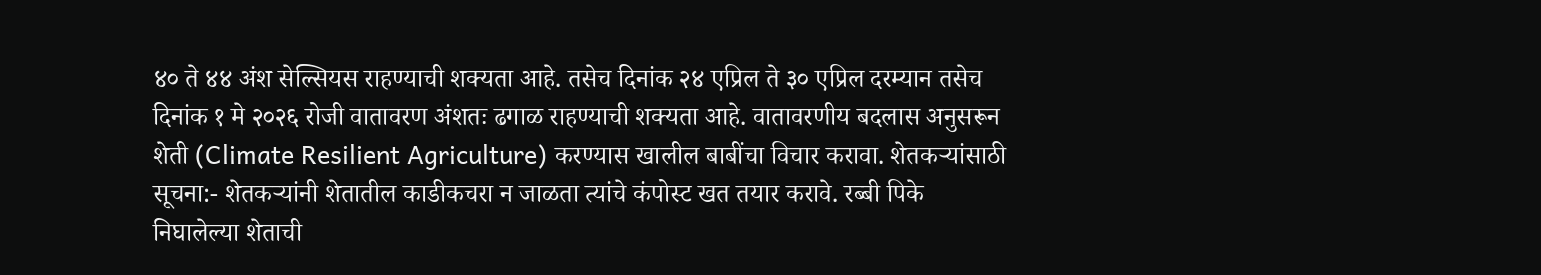४० ते ४४ अंश सेल्सियस राहण्याची शक्यता आहे. तसेच दिनांक २४ एप्रिल ते ३० एप्रिल दरम्यान तसेच दिनांक १ मे २०२६ रोजी वातावरण अंशतः ढगाळ राहण्याची शक्यता आहे. वातावरणीय बदलास अनुसरून शेती (Climate Resilient Agriculture) करण्यास खालील बाबींचा विचार करावा. शेतकऱ्यांसाठी सूचना:- शेतकऱ्यांनी शेतातील काडीकचरा न जाळता त्यांचे कंपोस्ट खत तयार करावे. रब्बी पिके निघालेल्या शेताची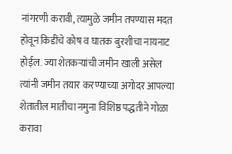नांगरणी करावी, त्यामुळे जमीन तपण्यास मदत होवून किडींचे कोष व घातक बुरशीचा नायनाट होईल. ज्या शेतकऱ्यांची जमीन खाली असेल त्यांनी जमीन तयार करण्याच्या अगोदर आपल्या शेतातील मातीचा नमुना विशिष्ठ पद्धतीने गोळा करावा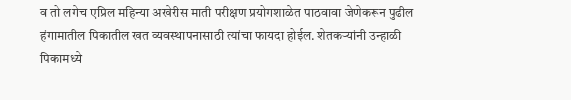व तो लगेच एप्रिल महिन्या अखेरीस माती परीक्षण प्रयोगशाळेत पाठवावा जेणेकरून पुढील हंगामातील पिकातील खत व्यवस्थापनासाठी त्यांचा फायदा होईल. शेतकऱ्यांनी उन्हाळी पिकामध्ये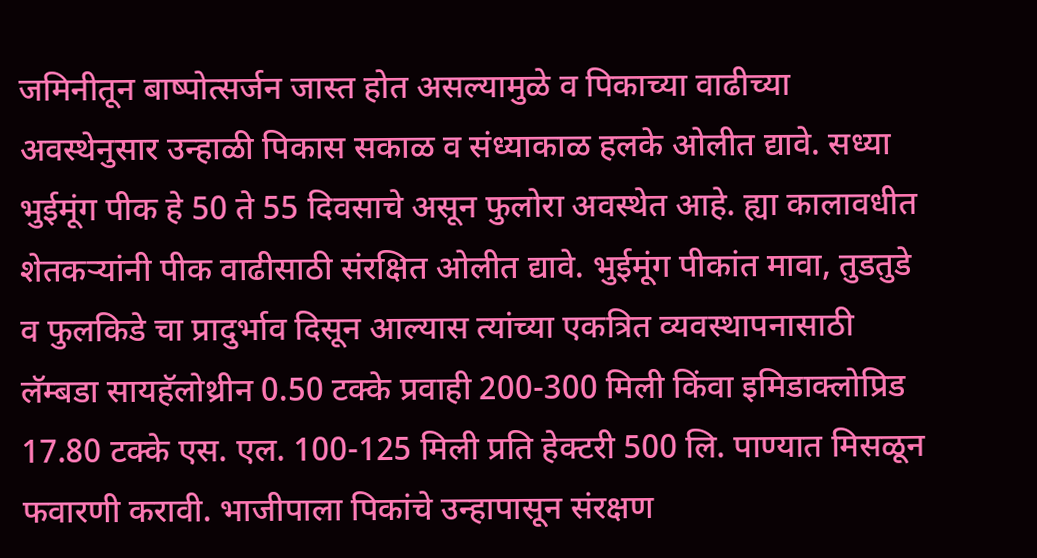जमिनीतून बाष्पोत्सर्जन जास्त होत असल्यामुळे व पिकाच्या वाढीच्या अवस्थेनुसार उन्हाळी पिकास सकाळ व संध्याकाळ हलके ओलीत द्यावे. सध्या भुईमूंग पीक हे 50 ते 55 दिवसाचे असून फुलोरा अवस्थेत आहे. ह्या कालावधीत शेतकऱ्यांनी पीक वाढीसाठी संरक्षित ओलीत द्यावे. भुईमूंग पीकांत मावा, तुडतुडे व फुलकिडे चा प्रादुर्भाव दिसून आल्यास त्यांच्या एकत्रित व्यवस्थापनासाठी लॅम्बडा सायहॅलोथ्रीन 0.50 टक्के प्रवाही 200-300 मिली किंवा इमिडाक्लोप्रिड 17.80 टक्के एस. एल. 100-125 मिली प्रति हेक्टरी 500 लि. पाण्यात मिसळून फवारणी करावी. भाजीपाला पिकांचे उन्हापासून संरक्षण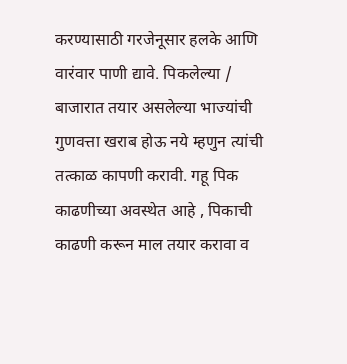करण्यासाठी गरजेनूसार हलके आणि वारंवार पाणी द्यावे. पिकलेल्या / बाजारात तयार असलेल्या भाज्यांची गुणवत्ता खराब होऊ नये म्हणुन त्यांची तत्काळ कापणी करावी. गहू पिक काढणीच्या अवस्थेत आहे , पिकाची काढणी करून माल तयार करावा व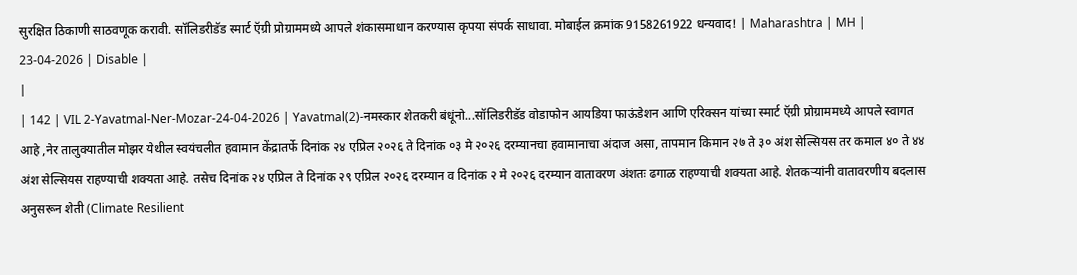सुरक्षित ठिकाणी साठवणूक करावी. सॉलिडरीडॅड स्मार्ट ऍग्री प्रोग्राममध्ये आपले शंकासमाधान करण्यास कृपया संपर्क साधावा. मोबाईल क्रमांक 9158261922 धन्यवाद! | Maharashtra | MH | 23-04-2026 | Disable |
|
| 142 | VIL 2-Yavatmal-Ner-Mozar-24-04-2026 | Yavatmal(2)-नमस्कार शेतकरी बंधूंनो...सॉलिडरीडॅड वोडाफोन आयडिया फाऊंडेशन आणि एरिक्सन यांच्या स्मार्ट ऍग्री प्रोग्राममध्ये आपले स्वागत आहे ,नेर तालुक्यातील मोझर येथील स्वयंचलीत हवामान केंद्रातर्फे दिनांक २४ एप्रिल २०२६ ते दिनांक ०३ मे २०२६ दरम्यानचा हवामानाचा अंदाज असा, तापमान किमान २७ ते ३० अंश सेल्सियस तर कमाल ४० ते ४४ अंश सेल्सियस राहण्याची शक्यता आहे. तसेच दिनांक २४ एप्रिल ते दिनांक २९ एप्रिल २०२६ दरम्यान व दिनांक २ मे २०२६ दरम्यान वातावरण अंशतः ढगाळ राहण्याची शक्यता आहे. शेतकऱ्यांनी वातावरणीय बदलास अनुसरून शेती (Climate Resilient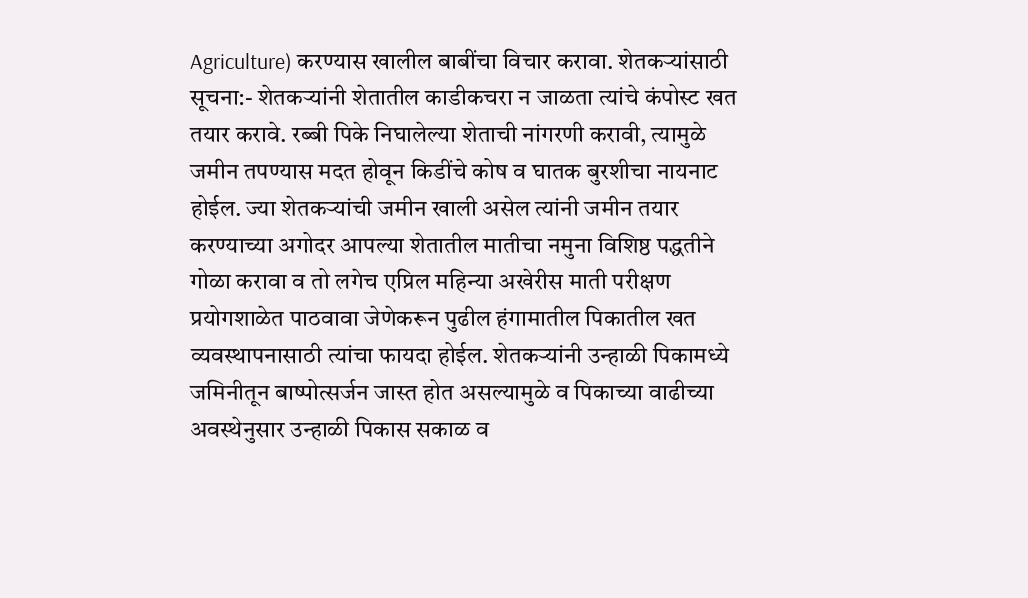Agriculture) करण्यास खालील बाबींचा विचार करावा. शेतकऱ्यांसाठी सूचना:- शेतकऱ्यांनी शेतातील काडीकचरा न जाळता त्यांचे कंपोस्ट खत तयार करावे. रब्बी पिके निघालेल्या शेताची नांगरणी करावी, त्यामुळे जमीन तपण्यास मदत होवून किडींचे कोष व घातक बुरशीचा नायनाट होईल. ज्या शेतकऱ्यांची जमीन खाली असेल त्यांनी जमीन तयार करण्याच्या अगोदर आपल्या शेतातील मातीचा नमुना विशिष्ठ पद्धतीने गोळा करावा व तो लगेच एप्रिल महिन्या अखेरीस माती परीक्षण प्रयोगशाळेत पाठवावा जेणेकरून पुढील हंगामातील पिकातील खत व्यवस्थापनासाठी त्यांचा फायदा होईल. शेतकऱ्यांनी उन्हाळी पिकामध्ये जमिनीतून बाष्पोत्सर्जन जास्त होत असल्यामुळे व पिकाच्या वाढीच्या अवस्थेनुसार उन्हाळी पिकास सकाळ व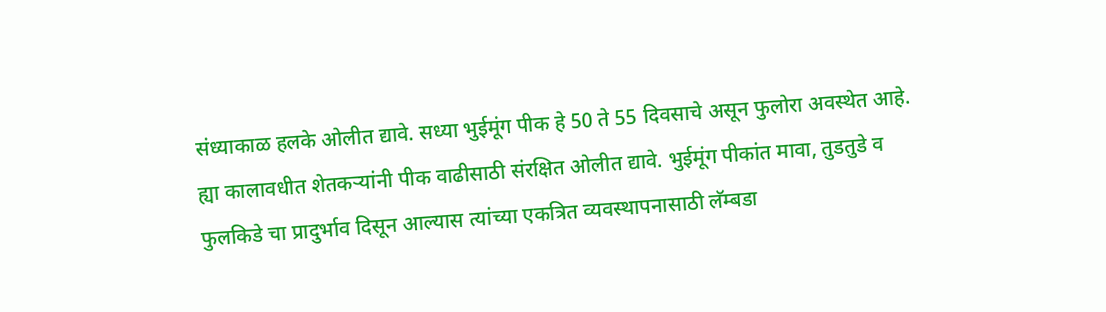संध्याकाळ हलके ओलीत द्यावे. सध्या भुईमूंग पीक हे 50 ते 55 दिवसाचे असून फुलोरा अवस्थेत आहे. ह्या कालावधीत शेतकऱ्यांनी पीक वाढीसाठी संरक्षित ओलीत द्यावे. भुईमूंग पीकांत मावा, तुडतुडे व फुलकिडे चा प्रादुर्भाव दिसून आल्यास त्यांच्या एकत्रित व्यवस्थापनासाठी लॅम्बडा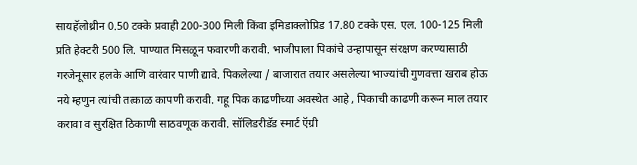सायहॅलोथ्रीन 0.50 टक्के प्रवाही 200-300 मिली किंवा इमिडाक्लोप्रिड 17.80 टक्के एस. एल. 100-125 मिली प्रति हेक्टरी 500 लि. पाण्यात मिसळून फवारणी करावी. भाजीपाला पिकांचे उन्हापासून संरक्षण करण्यासाठी गरजेनूसार हलके आणि वारंवार पाणी द्यावे. पिकलेल्या / बाजारात तयार असलेल्या भाज्यांची गुणवत्ता खराब होऊ नये म्हणुन त्यांची तत्काळ कापणी करावी. गहू पिक काढणीच्या अवस्थेत आहे , पिकाची काढणी करून माल तयार करावा व सुरक्षित ठिकाणी साठवणूक करावी. सॉलिडरीडॅड स्मार्ट ऍग्री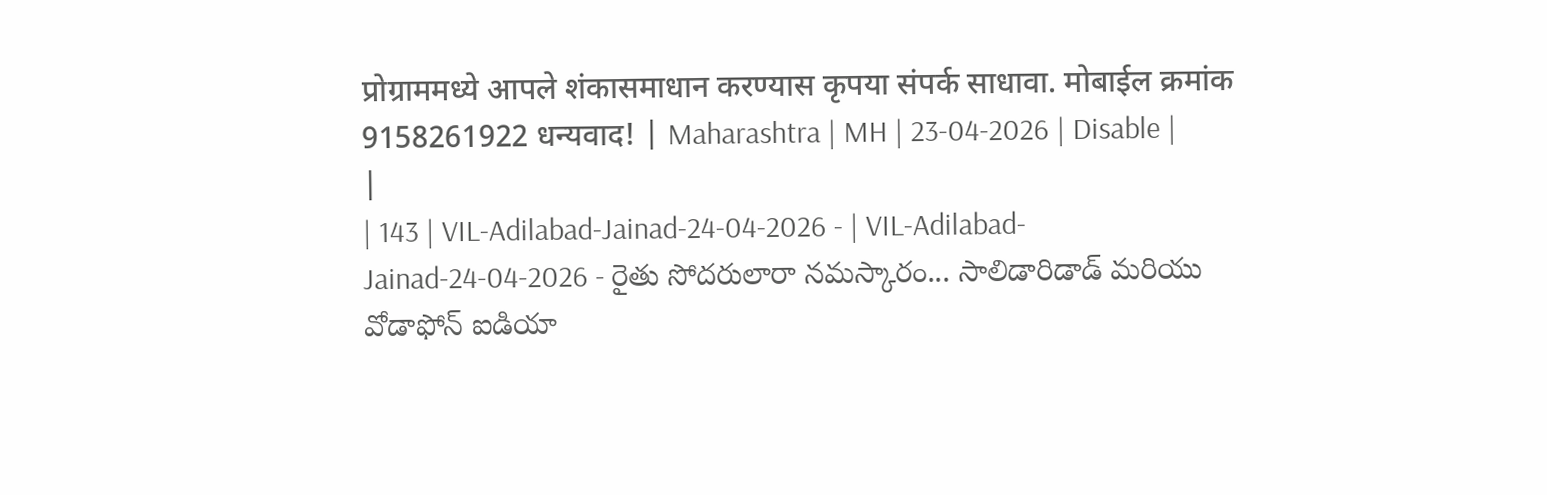प्रोग्राममध्ये आपले शंकासमाधान करण्यास कृपया संपर्क साधावा. मोबाईल क्रमांक 9158261922 धन्यवाद! | Maharashtra | MH | 23-04-2026 | Disable |
|
| 143 | VIL-Adilabad-Jainad-24-04-2026 - | VIL-Adilabad-Jainad-24-04-2026 - రైతు సోదరులారా నమస్కారం... సాలిడారిడాడ్ మరియు వోడాఫోన్ ఐడియా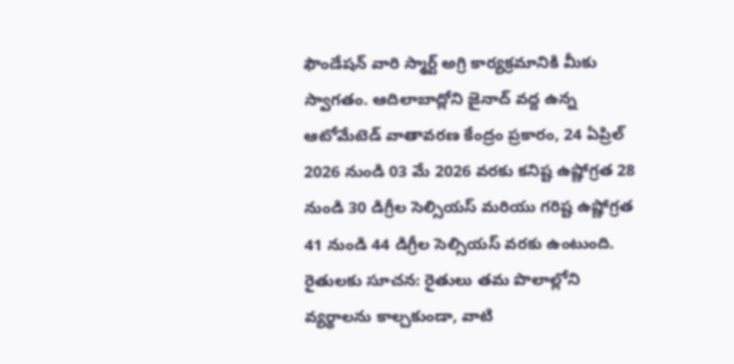ఫౌండేషన్ వారి స్మార్ట్ అగ్రి కార్యక్రమానికి మీకు స్వాగతం. ఆదిలాబాద్లోని జైనాద్ వద్ద ఉన్న ఆటోమేటెడ్ వాతావరణ కేంద్రం ప్రకారం, 24 ఏప్రిల్ 2026 నుండి 03 మే 2026 వరకు కనిష్ట ఉష్ణోగ్రత 28 నుండి 30 డిగ్రీల సెల్సియస్ మరియు గరిష్ట ఉష్ణోగ్రత 41 నుండి 44 డిగ్రీల సెల్సియస్ వరకు ఉంటుంది. రైతులకు సూచన: రైతులు తమ పొలాల్లోని వ్యర్థాలను కాల్చకుండా, వాటి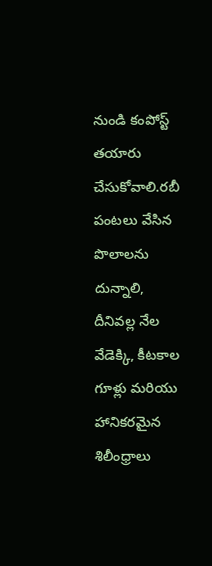నుండి కంపోస్ట్ తయారు చేసుకోవాలి.రబీ పంటలు వేసిన పొలాలను దున్నాలి, దీనివల్ల నేల వేడెక్కి, కీటకాల గూళ్లు మరియు హానికరమైన శిలీంధ్రాలు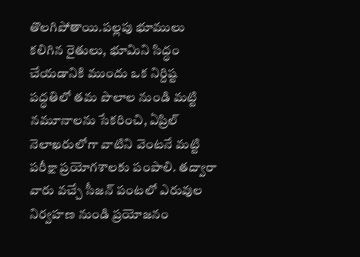తొలగిపోతాయి.పల్లపు భూములు కలిగిన రైతులు, భూమిని సిద్ధం చేయడానికి ముందు ఒక నిర్దిష్ట పద్ధతిలో తమ పొలాల నుండి మట్టి నమూనాలను సేకరించి, ఏప్రిల్ నెలాఖరులోగా వాటిని వెంటనే మట్టి పరీక్షా ప్రయోగశాలకు పంపాలి. తద్వారా వారు వచ్చే సీజన్ పంటలో ఎరువుల నిర్వహణ నుండి ప్రయోజనం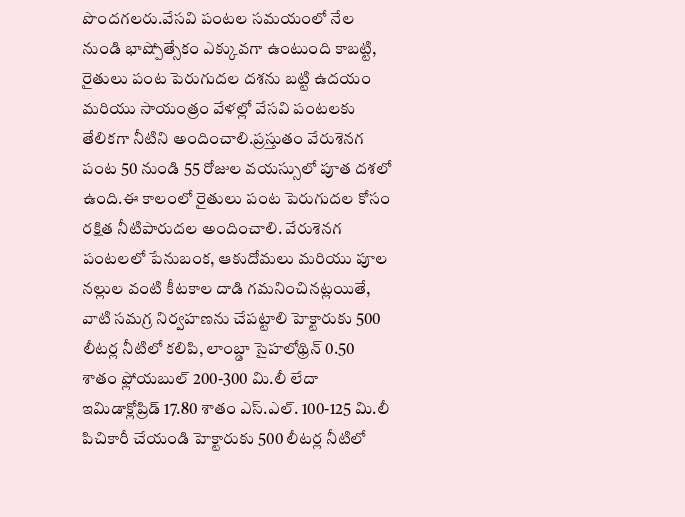పొందగలరు.వేసవి పంటల సమయంలో నేల నుండి భాష్పోత్సేకం ఎక్కువగా ఉంటుంది కాబట్టి, రైతులు పంట పెరుగుదల దశను బట్టి ఉదయం మరియు సాయంత్రం వేళల్లో వేసవి పంటలకు తేలికగా నీటిని అందించాలి.ప్రస్తుతం వేరుశెనగ పంట 50 నుండి 55 రోజుల వయస్సులో పూత దశలో ఉంది.ఈ కాలంలో రైతులు పంట పెరుగుదల కోసం రక్షిత నీటిపారుదల అందించాలి. వేరుశెనగ పంటలలో పేనుబంక, ఆకుదోమలు మరియు పూల నల్లుల వంటి కీటకాల దాడి గమనించినట్లయితే, వాటి సమగ్ర నిర్వహణను చేపట్టాలి హెక్టారుకు 500 లీటర్ల నీటిలో కలిపి, లాంబ్డా సైహలోథ్రిన్ 0.50 శాతం ఫ్లోయబుల్ 200-300 మి.లీ లేదా ఇమిడాక్లోప్రిడ్ 17.80 శాతం ఎస్.ఎల్. 100-125 మి.లీ పిచికారీ చేయండి హెక్టారుకు 500 లీటర్ల నీటిలో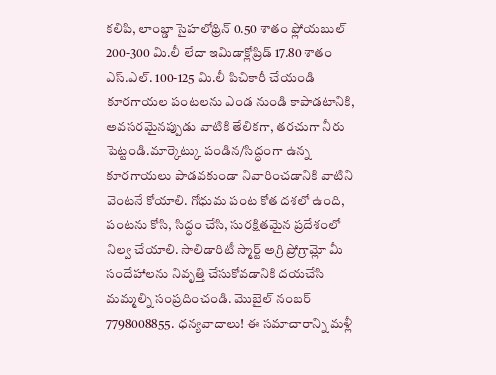కలిపి, లాంబ్డా సైహలోథ్రిన్ 0.50 శాతం ఫ్లోయబుల్ 200-300 మి.లీ లేదా ఇమిడాక్లోప్రిడ్ 17.80 శాతం ఎస్.ఎల్. 100-125 మి.లీ పిచికారీ చేయండి కూరగాయల పంటలను ఎండ నుండి కాపాడటానికి, అవసరమైనప్పుడు వాటికి తేలికగా, తరచుగా నీరు పెట్టండి.మార్కెట్కు పండిన/సిద్ధంగా ఉన్న కూరగాయలు పాడవకుండా నివారించడానికి వాటిని వెంటనే కోయాలి. గోధుమ పంట కోత దశలో ఉంది, పంటను కోసి, సిద్ధం చేసి, సురక్షితమైన ప్రదేశంలో నిల్వ చేయాలి. సాలిడారిటీ స్మార్ట్ అగ్రి ప్రోగ్రామ్లో మీ సందేహాలను నివృత్తి చేసుకోవడానికి దయచేసి మమ్మల్ని సంప్రదించండి. మొబైల్ నంబర్ 7798008855. ధన్యవాదాలు! ఈ సమాచారాన్ని మళ్లీ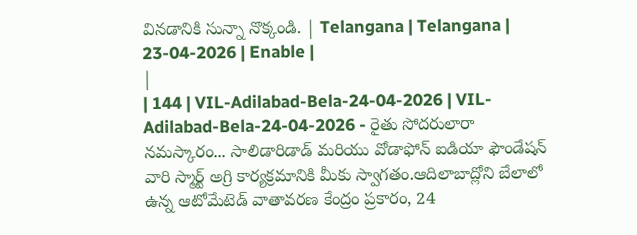వినడానికి సున్నా నొక్కండి. | Telangana | Telangana | 23-04-2026 | Enable |
|
| 144 | VIL-Adilabad-Bela-24-04-2026 | VIL-Adilabad-Bela-24-04-2026 - రైతు సోదరులారా నమస్కారం... సాలిడారిడాడ్ మరియు వోడాఫోన్ ఐడియా ఫౌండేషన్ వారి స్మార్ట్ అగ్రి కార్యక్రమానికి మీకు స్వాగతం.ఆదిలాబాద్లోని బేలాలో ఉన్న ఆటోమేటెడ్ వాతావరణ కేంద్రం ప్రకారం, 24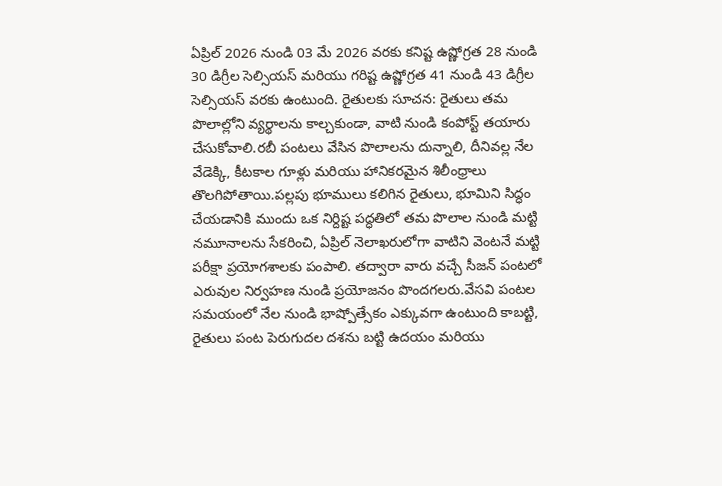ఏప్రిల్ 2026 నుండి 03 మే 2026 వరకు కనిష్ట ఉష్ణోగ్రత 28 నుండి 30 డిగ్రీల సెల్సియస్ మరియు గరిష్ట ఉష్ణోగ్రత 41 నుండి 43 డిగ్రీల సెల్సియస్ వరకు ఉంటుంది. రైతులకు సూచన: రైతులు తమ పొలాల్లోని వ్యర్థాలను కాల్చకుండా, వాటి నుండి కంపోస్ట్ తయారు చేసుకోవాలి.రబీ పంటలు వేసిన పొలాలను దున్నాలి, దీనివల్ల నేల వేడెక్కి, కీటకాల గూళ్లు మరియు హానికరమైన శిలీంధ్రాలు తొలగిపోతాయి.పల్లపు భూములు కలిగిన రైతులు, భూమిని సిద్ధం చేయడానికి ముందు ఒక నిర్దిష్ట పద్ధతిలో తమ పొలాల నుండి మట్టి నమూనాలను సేకరించి, ఏప్రిల్ నెలాఖరులోగా వాటిని వెంటనే మట్టి పరీక్షా ప్రయోగశాలకు పంపాలి. తద్వారా వారు వచ్చే సీజన్ పంటలో ఎరువుల నిర్వహణ నుండి ప్రయోజనం పొందగలరు.వేసవి పంటల సమయంలో నేల నుండి భాష్పోత్సేకం ఎక్కువగా ఉంటుంది కాబట్టి, రైతులు పంట పెరుగుదల దశను బట్టి ఉదయం మరియు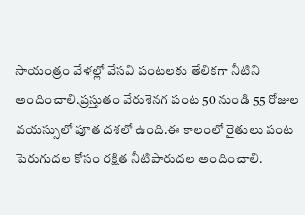సాయంత్రం వేళల్లో వేసవి పంటలకు తేలికగా నీటిని అందించాలి.ప్రస్తుతం వేరుశెనగ పంట 50 నుండి 55 రోజుల వయస్సులో పూత దశలో ఉంది.ఈ కాలంలో రైతులు పంట పెరుగుదల కోసం రక్షిత నీటిపారుదల అందించాలి.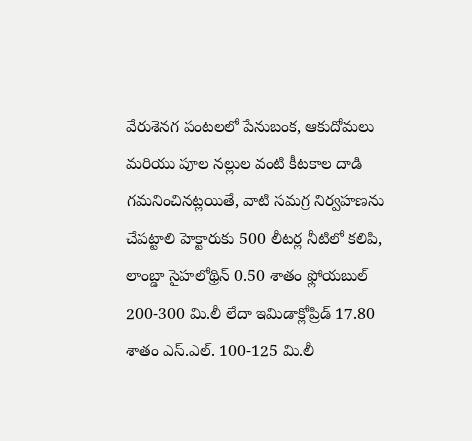వేరుశెనగ పంటలలో పేనుబంక, ఆకుదోమలు మరియు పూల నల్లుల వంటి కీటకాల దాడి గమనించినట్లయితే, వాటి సమగ్ర నిర్వహణను చేపట్టాలి హెక్టారుకు 500 లీటర్ల నీటిలో కలిపి, లాంబ్డా సైహలోథ్రిన్ 0.50 శాతం ఫ్లోయబుల్ 200-300 మి.లీ లేదా ఇమిడాక్లోప్రిడ్ 17.80 శాతం ఎస్.ఎల్. 100-125 మి.లీ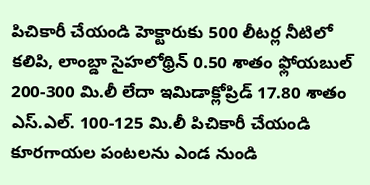పిచికారీ చేయండి హెక్టారుకు 500 లీటర్ల నీటిలో కలిపి, లాంబ్డా సైహలోథ్రిన్ 0.50 శాతం ఫ్లోయబుల్ 200-300 మి.లీ లేదా ఇమిడాక్లోప్రిడ్ 17.80 శాతం ఎస్.ఎల్. 100-125 మి.లీ పిచికారీ చేయండి కూరగాయల పంటలను ఎండ నుండి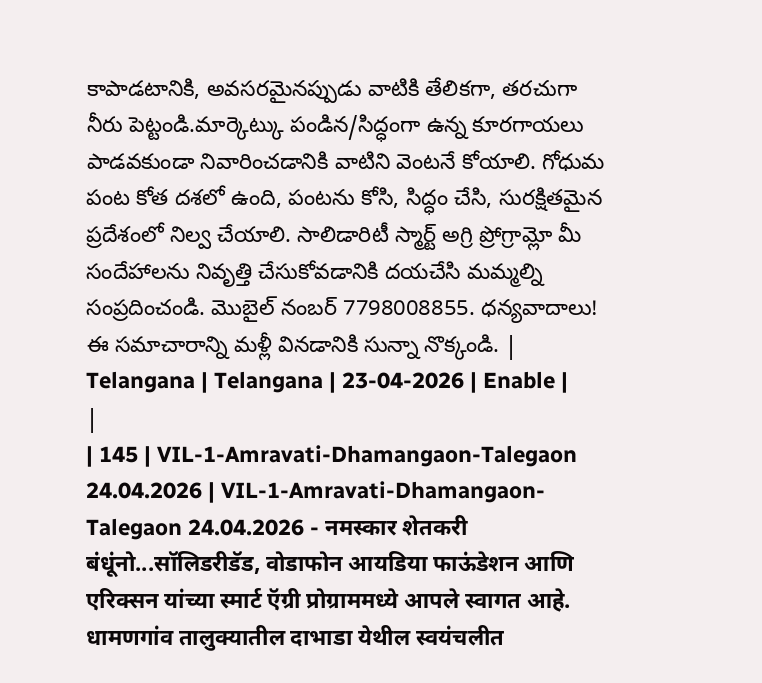కాపాడటానికి, అవసరమైనప్పుడు వాటికి తేలికగా, తరచుగా నీరు పెట్టండి.మార్కెట్కు పండిన/సిద్ధంగా ఉన్న కూరగాయలు పాడవకుండా నివారించడానికి వాటిని వెంటనే కోయాలి. గోధుమ పంట కోత దశలో ఉంది, పంటను కోసి, సిద్ధం చేసి, సురక్షితమైన ప్రదేశంలో నిల్వ చేయాలి. సాలిడారిటీ స్మార్ట్ అగ్రి ప్రోగ్రామ్లో మీ సందేహాలను నివృత్తి చేసుకోవడానికి దయచేసి మమ్మల్ని సంప్రదించండి. మొబైల్ నంబర్ 7798008855. ధన్యవాదాలు! ఈ సమాచారాన్ని మళ్లీ వినడానికి సున్నా నొక్కండి. | Telangana | Telangana | 23-04-2026 | Enable |
|
| 145 | VIL-1-Amravati-Dhamangaon-Talegaon 24.04.2026 | VIL-1-Amravati-Dhamangaon-Talegaon 24.04.2026 - नमस्कार शेतकरी बंधूंनो...सॉलिडरीडॅड, वोडाफोन आयडिया फाऊंडेशन आणि एरिक्सन यांच्या स्मार्ट ऍग्री प्रोग्राममध्ये आपले स्वागत आहे. धामणगांव तालुक्यातील दाभाडा येथील स्वयंचलीत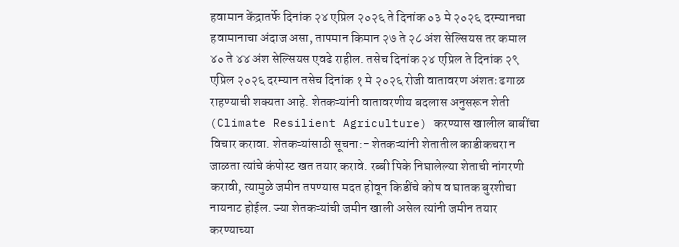हवामान केंद्रातर्फे दिनांक २४ एप्रिल २०२६ ते दिनांक ०३ मे २०२६ दरम्यानचा हवामानाचा अंदाज असा, तापमान किमान २७ ते २८ अंश सेल्सियस तर कमाल ४० ते ४४ अंश सेल्सियस एवढे राहील. तसेच दिनांक २४ एप्रिल ते दिनांक २९ एप्रिल २०२६ दरम्यान तसेच दिनांक १ मे २०२६ रोजी वातावरण अंशतः ढगाळ राहण्याची शक्यता आहे. शेतकऱ्यांनी वातावरणीय बदलास अनुसरून शेती (Climate Resilient Agriculture) करण्यास खालील बाबींचा विचार करावा. शेतकऱ्यांसाठी सूचना:- शेतकऱ्यांनी शेतातील काडीकचरा न जाळता त्यांचे कंपोस्ट खत तयार करावे. रब्बी पिके निघालेल्या शेताची नांगरणी करावी, त्यामुळे जमीन तपण्यास मदत होवून किडींचे कोष व घातक बुरशीचा नायनाट होईल. ज्या शेतकऱ्यांची जमीन खाली असेल त्यांनी जमीन तयार करण्याच्या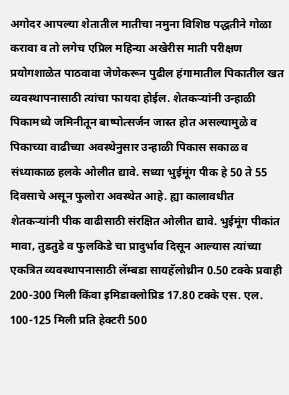अगोदर आपल्या शेतातील मातीचा नमुना विशिष्ठ पद्धतीने गोळा करावा व तो लगेच एप्रिल महिन्या अखेरीस माती परीक्षण प्रयोगशाळेत पाठवावा जेणेकरून पुढील हंगामातील पिकातील खत व्यवस्थापनासाठी त्यांचा फायदा होईल. शेतकऱ्यांनी उन्हाळी पिकामध्ये जमिनीतून बाष्पोत्सर्जन जास्त होत असल्यामुळे व पिकाच्या वाढीच्या अवस्थेनुसार उन्हाळी पिकास सकाळ व संध्याकाळ हलके ओलीत द्यावे. सध्या भुईमूंग पीक हे 50 ते 55 दिवसाचे असून फुलोरा अवस्थेत आहे. ह्या कालावधीत शेतकऱ्यांनी पीक वाढीसाठी संरक्षित ओलीत द्यावे. भुईमूंग पीकांत मावा, तुडतुडे व फुलकिडे चा प्रादुर्भाव दिसून आल्यास त्यांच्या एकत्रित व्यवस्थापनासाठी लॅम्बडा सायहॅलोथ्रीन 0.50 टक्के प्रवाही 200-300 मिली किंवा इमिडाक्लोप्रिड 17.80 टक्के एस. एल. 100-125 मिली प्रति हेक्टरी 500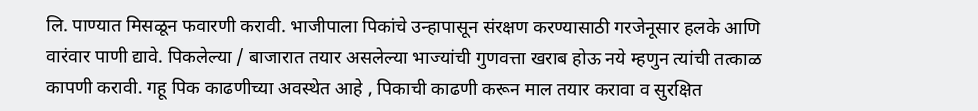लि. पाण्यात मिसळून फवारणी करावी. भाजीपाला पिकांचे उन्हापासून संरक्षण करण्यासाठी गरजेनूसार हलके आणि वारंवार पाणी द्यावे. पिकलेल्या / बाजारात तयार असलेल्या भाज्यांची गुणवत्ता खराब होऊ नये म्हणुन त्यांची तत्काळ कापणी करावी. गहू पिक काढणीच्या अवस्थेत आहे , पिकाची काढणी करून माल तयार करावा व सुरक्षित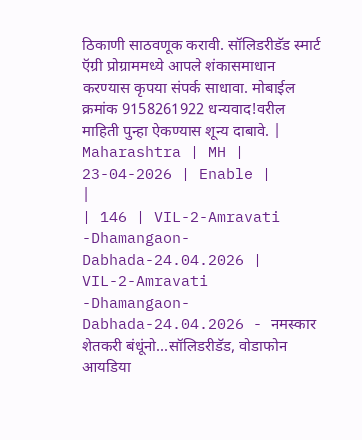ठिकाणी साठवणूक करावी. सॉलिडरीडॅड स्मार्ट ऍग्री प्रोग्राममध्ये आपले शंकासमाधान करण्यास कृपया संपर्क साधावा. मोबाईल क्रमांक 9158261922 धन्यवाद!वरील माहिती पुन्हा ऐकण्यास शून्य दाबावे. | Maharashtra | MH | 23-04-2026 | Enable |
|
| 146 | VIL-2-Amravati -Dhamangaon-Dabhada-24.04.2026 | VIL-2-Amravati -Dhamangaon-Dabhada-24.04.2026 - नमस्कार शेतकरी बंधूंनो...सॉलिडरीडॅड, वोडाफोन आयडिया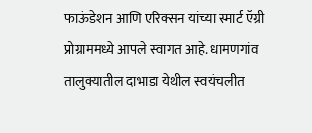फाऊंडेशन आणि एरिक्सन यांच्या स्मार्ट ऍग्री प्रोग्राममध्ये आपले स्वागत आहे. धामणगांव तालुक्यातील दाभाडा येथील स्वयंचलीत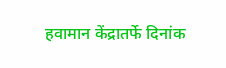हवामान केंद्रातर्फे दिनांक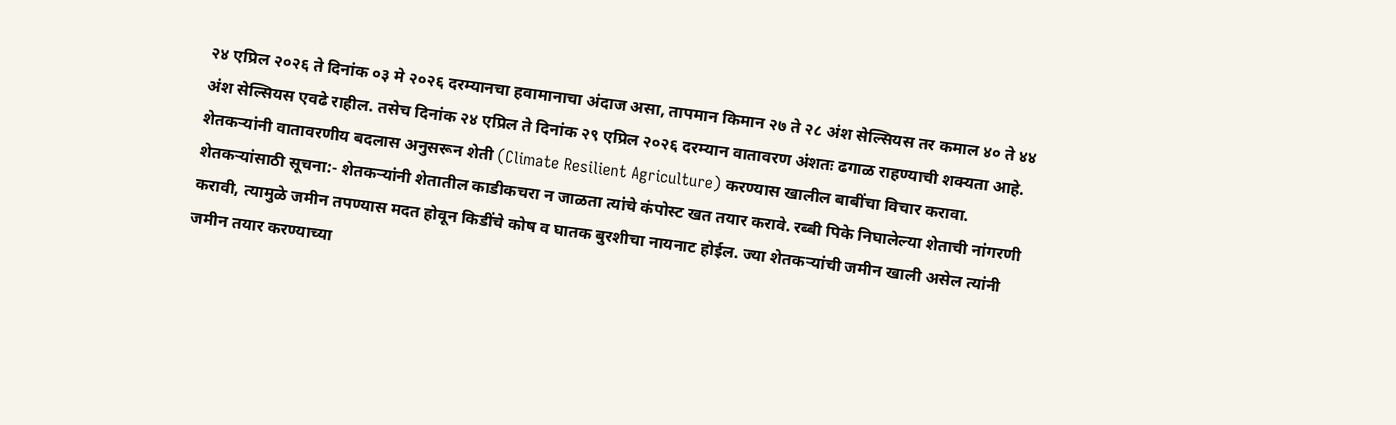२४ एप्रिल २०२६ ते दिनांक ०३ मे २०२६ दरम्यानचा हवामानाचा अंदाज असा, तापमान किमान २७ ते २८ अंश सेल्सियस तर कमाल ४० ते ४४ अंश सेल्सियस एवढे राहील. तसेच दिनांक २४ एप्रिल ते दिनांक २९ एप्रिल २०२६ दरम्यान वातावरण अंशतः ढगाळ राहण्याची शक्यता आहे. शेतकऱ्यांनी वातावरणीय बदलास अनुसरून शेती (Climate Resilient Agriculture) करण्यास खालील बाबींचा विचार करावा. शेतकऱ्यांसाठी सूचना:- शेतकऱ्यांनी शेतातील काडीकचरा न जाळता त्यांचे कंपोस्ट खत तयार करावे. रब्बी पिके निघालेल्या शेताची नांगरणी करावी, त्यामुळे जमीन तपण्यास मदत होवून किडींचे कोष व घातक बुरशीचा नायनाट होईल. ज्या शेतकऱ्यांची जमीन खाली असेल त्यांनी जमीन तयार करण्याच्या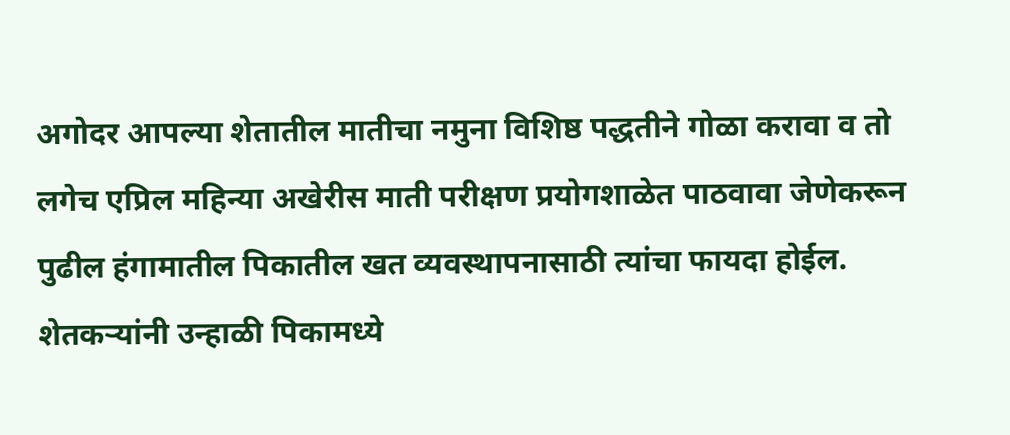अगोदर आपल्या शेतातील मातीचा नमुना विशिष्ठ पद्धतीने गोळा करावा व तो लगेच एप्रिल महिन्या अखेरीस माती परीक्षण प्रयोगशाळेत पाठवावा जेणेकरून पुढील हंगामातील पिकातील खत व्यवस्थापनासाठी त्यांचा फायदा होईल. शेतकऱ्यांनी उन्हाळी पिकामध्ये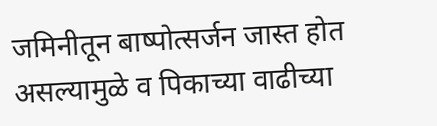जमिनीतून बाष्पोत्सर्जन जास्त होत असल्यामुळे व पिकाच्या वाढीच्या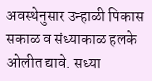अवस्थेनुसार उन्हाळी पिकास सकाळ व संध्याकाळ हलके ओलीत द्यावे. सध्या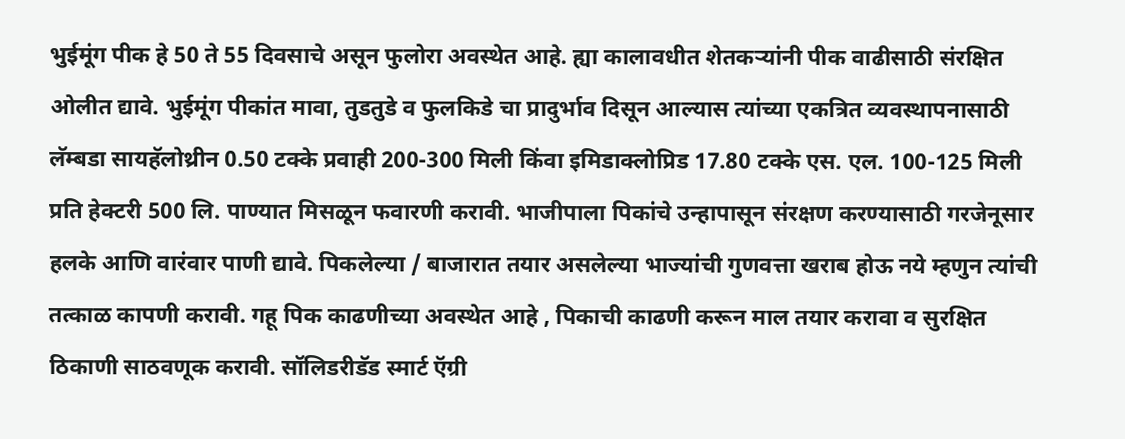भुईमूंग पीक हे 50 ते 55 दिवसाचे असून फुलोरा अवस्थेत आहे. ह्या कालावधीत शेतकऱ्यांनी पीक वाढीसाठी संरक्षित ओलीत द्यावे. भुईमूंग पीकांत मावा, तुडतुडे व फुलकिडे चा प्रादुर्भाव दिसून आल्यास त्यांच्या एकत्रित व्यवस्थापनासाठी लॅम्बडा सायहॅलोथ्रीन 0.50 टक्के प्रवाही 200-300 मिली किंवा इमिडाक्लोप्रिड 17.80 टक्के एस. एल. 100-125 मिली प्रति हेक्टरी 500 लि. पाण्यात मिसळून फवारणी करावी. भाजीपाला पिकांचे उन्हापासून संरक्षण करण्यासाठी गरजेनूसार हलके आणि वारंवार पाणी द्यावे. पिकलेल्या / बाजारात तयार असलेल्या भाज्यांची गुणवत्ता खराब होऊ नये म्हणुन त्यांची तत्काळ कापणी करावी. गहू पिक काढणीच्या अवस्थेत आहे , पिकाची काढणी करून माल तयार करावा व सुरक्षित ठिकाणी साठवणूक करावी. सॉलिडरीडॅड स्मार्ट ऍग्री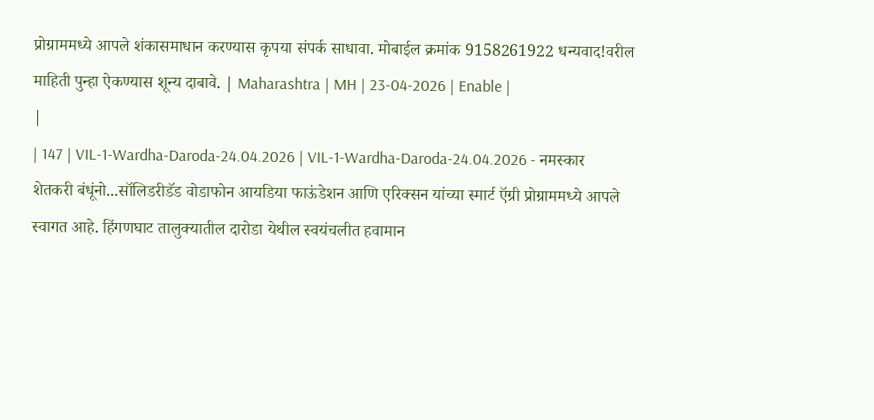प्रोग्राममध्ये आपले शंकासमाधान करण्यास कृपया संपर्क साधावा. मोबाईल क्रमांक 9158261922 धन्यवाद!वरील माहिती पुन्हा ऐकण्यास शून्य दाबावे. | Maharashtra | MH | 23-04-2026 | Enable |
|
| 147 | VIL-1-Wardha-Daroda-24.04.2026 | VIL-1-Wardha-Daroda-24.04.2026 - नमस्कार शेतकरी बंधूंनो...सॉलिडरीडॅड वोडाफोन आयडिया फाऊंडेशन आणि एरिक्सन यांच्या स्मार्ट ऍग्री प्रोग्राममध्ये आपले स्वागत आहे. हिंगणघाट तालुक्यातील दारोडा येथील स्वयंचलीत हवामान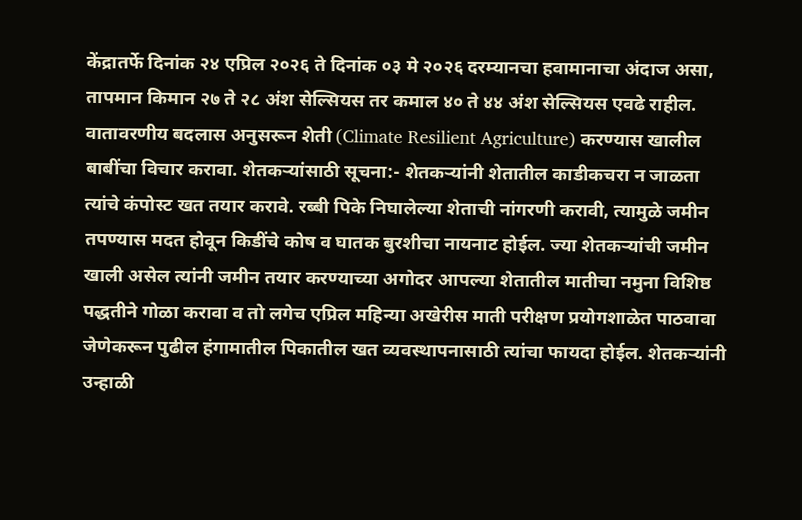केंद्रातर्फे दिनांक २४ एप्रिल २०२६ ते दिनांक ०३ मे २०२६ दरम्यानचा हवामानाचा अंदाज असा, तापमान किमान २७ ते २८ अंश सेल्सियस तर कमाल ४० ते ४४ अंश सेल्सियस एवढे राहील. वातावरणीय बदलास अनुसरून शेती (Climate Resilient Agriculture) करण्यास खालील बाबींचा विचार करावा. शेतकऱ्यांसाठी सूचना:- शेतकऱ्यांनी शेतातील काडीकचरा न जाळता त्यांचे कंपोस्ट खत तयार करावे. रब्बी पिके निघालेल्या शेताची नांगरणी करावी, त्यामुळे जमीन तपण्यास मदत होवून किडींचे कोष व घातक बुरशीचा नायनाट होईल. ज्या शेतकऱ्यांची जमीन खाली असेल त्यांनी जमीन तयार करण्याच्या अगोदर आपल्या शेतातील मातीचा नमुना विशिष्ठ पद्धतीने गोळा करावा व तो लगेच एप्रिल महिन्या अखेरीस माती परीक्षण प्रयोगशाळेत पाठवावा जेणेकरून पुढील हंगामातील पिकातील खत व्यवस्थापनासाठी त्यांचा फायदा होईल. शेतकऱ्यांनी उन्हाळी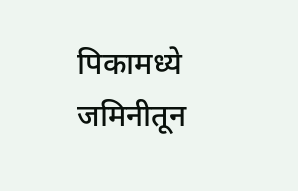पिकामध्ये जमिनीतून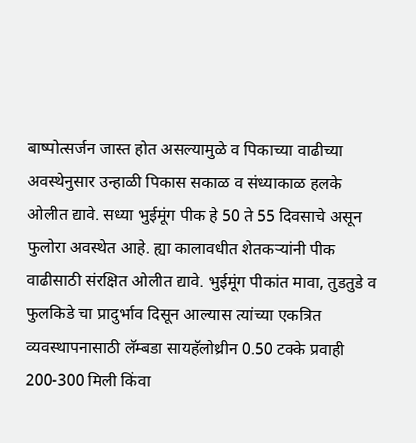बाष्पोत्सर्जन जास्त होत असल्यामुळे व पिकाच्या वाढीच्या अवस्थेनुसार उन्हाळी पिकास सकाळ व संध्याकाळ हलके ओलीत द्यावे. सध्या भुईमूंग पीक हे 50 ते 55 दिवसाचे असून फुलोरा अवस्थेत आहे. ह्या कालावधीत शेतकऱ्यांनी पीक वाढीसाठी संरक्षित ओलीत द्यावे. भुईमूंग पीकांत मावा, तुडतुडे व फुलकिडे चा प्रादुर्भाव दिसून आल्यास त्यांच्या एकत्रित व्यवस्थापनासाठी लॅम्बडा सायहॅलोथ्रीन 0.50 टक्के प्रवाही 200-300 मिली किंवा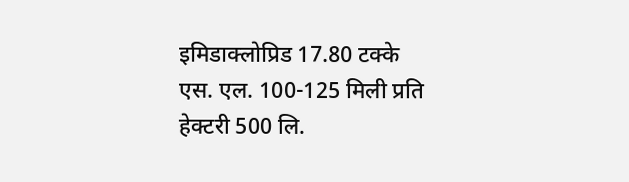इमिडाक्लोप्रिड 17.80 टक्के एस. एल. 100-125 मिली प्रति हेक्टरी 500 लि.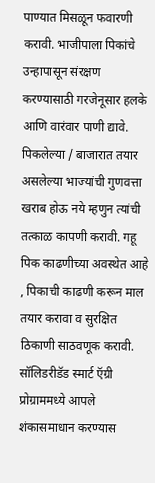पाण्यात मिसळून फवारणी करावी. भाजीपाला पिकांचे उन्हापासून संरक्षण करण्यासाठी गरजेनूसार हलके आणि वारंवार पाणी द्यावे. पिकलेल्या / बाजारात तयार असलेल्या भाज्यांची गुणवत्ता खराब होऊ नये म्हणुन त्यांची तत्काळ कापणी करावी. गहू पिक काढणीच्या अवस्थेत आहे , पिकाची काढणी करून माल तयार करावा व सुरक्षित ठिकाणी साठवणूक करावी. सॉलिडरीडॅड स्मार्ट ऍग्री प्रोग्राममध्ये आपले शंकासमाधान करण्यास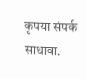कृपया संपर्क साधावा.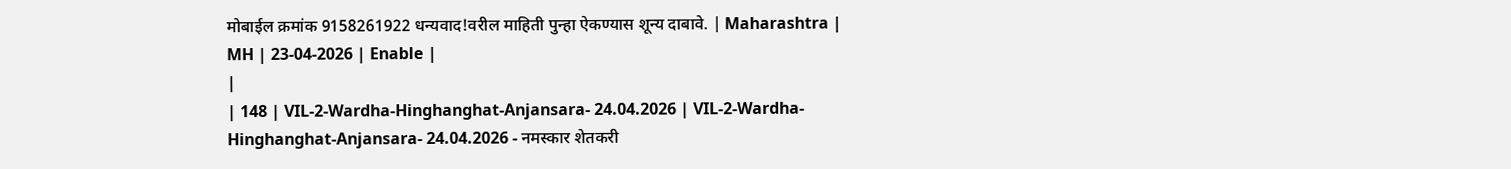मोबाईल क्रमांक 9158261922 धन्यवाद!वरील माहिती पुन्हा ऐकण्यास शून्य दाबावे. | Maharashtra | MH | 23-04-2026 | Enable |
|
| 148 | VIL-2-Wardha-Hinghanghat-Anjansara- 24.04.2026 | VIL-2-Wardha-Hinghanghat-Anjansara- 24.04.2026 - नमस्कार शेतकरी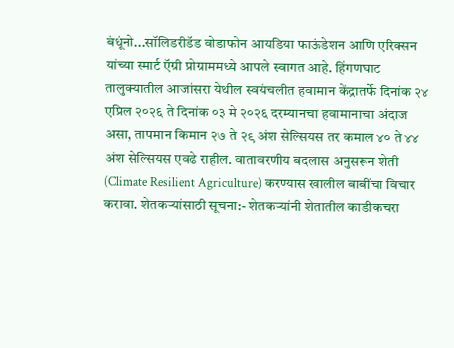बंधूंनो...सॉलिडरीडॅड वोडाफोन आयडिया फाऊंडेशन आणि एरिक्सन यांच्या स्मार्ट ऍग्री प्रोग्राममध्ये आपले स्वागत आहे. हिंगणघाट तालुक्यातील आजांसरा येथील स्वयंचलीत हवामान केंद्रातर्फे दिनांक २४ एप्रिल २०२६ ते दिनांक ०३ मे २०२६ दरम्यानचा हवामानाचा अंदाज असा, तापमान किमान २७ ते २९ अंश सेल्सियस तर कमाल ४० ते ४४ अंश सेल्सियस एवढे राहील. वातावरणीय बदलास अनुसरून शेती (Climate Resilient Agriculture) करण्यास खालील बाबींचा विचार करावा. शेतकऱ्यांसाठी सूचना:- शेतकऱ्यांनी शेतातील काडीकचरा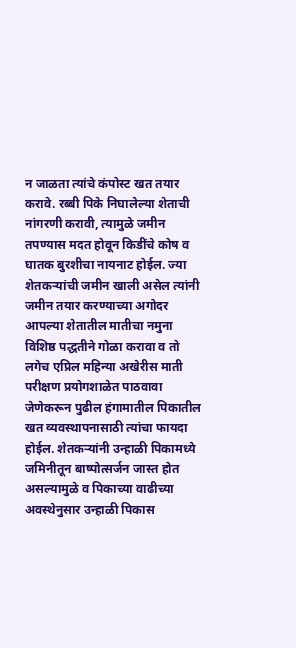न जाळता त्यांचे कंपोस्ट खत तयार करावे. रब्बी पिके निघालेल्या शेताची नांगरणी करावी, त्यामुळे जमीन तपण्यास मदत होवून किडींचे कोष व घातक बुरशीचा नायनाट होईल. ज्या शेतकऱ्यांची जमीन खाली असेल त्यांनी जमीन तयार करण्याच्या अगोदर आपल्या शेतातील मातीचा नमुना विशिष्ठ पद्धतीने गोळा करावा व तो लगेच एप्रिल महिन्या अखेरीस माती परीक्षण प्रयोगशाळेत पाठवावा जेणेकरून पुढील हंगामातील पिकातील खत व्यवस्थापनासाठी त्यांचा फायदा होईल. शेतकऱ्यांनी उन्हाळी पिकामध्ये जमिनीतून बाष्पोत्सर्जन जास्त होत असल्यामुळे व पिकाच्या वाढीच्या अवस्थेनुसार उन्हाळी पिकास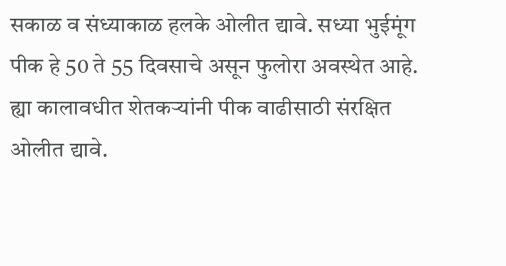सकाळ व संध्याकाळ हलके ओलीत द्यावे. सध्या भुईमूंग पीक हे 50 ते 55 दिवसाचे असून फुलोरा अवस्थेत आहे. ह्या कालावधीत शेतकऱ्यांनी पीक वाढीसाठी संरक्षित ओलीत द्यावे.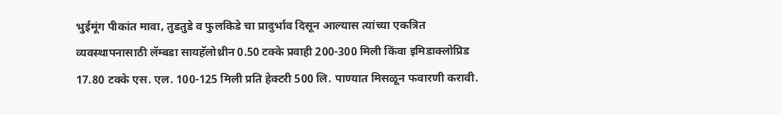भुईमूंग पीकांत मावा, तुडतुडे व फुलकिडे चा प्रादुर्भाव दिसून आल्यास त्यांच्या एकत्रित व्यवस्थापनासाठी लॅम्बडा सायहॅलोथ्रीन 0.50 टक्के प्रवाही 200-300 मिली किंवा इमिडाक्लोप्रिड 17.80 टक्के एस. एल. 100-125 मिली प्रति हेक्टरी 500 लि. पाण्यात मिसळून फवारणी करावी.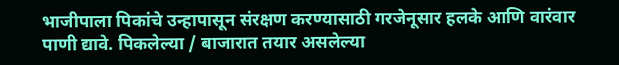भाजीपाला पिकांचे उन्हापासून संरक्षण करण्यासाठी गरजेनूसार हलके आणि वारंवार पाणी द्यावे. पिकलेल्या / बाजारात तयार असलेल्या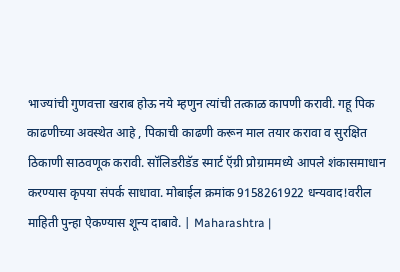भाज्यांची गुणवत्ता खराब होऊ नये म्हणुन त्यांची तत्काळ कापणी करावी. गहू पिक काढणीच्या अवस्थेत आहे , पिकाची काढणी करून माल तयार करावा व सुरक्षित ठिकाणी साठवणूक करावी. सॉलिडरीडॅड स्मार्ट ऍग्री प्रोग्राममध्ये आपले शंकासमाधान करण्यास कृपया संपर्क साधावा. मोबाईल क्रमांक 9158261922 धन्यवाद!वरील माहिती पुन्हा ऐकण्यास शून्य दाबावे. | Maharashtra |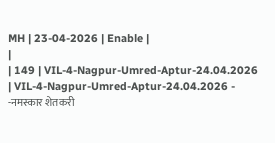MH | 23-04-2026 | Enable |
|
| 149 | VIL-4-Nagpur-Umred-Aptur-24.04.2026 | VIL-4-Nagpur-Umred-Aptur-24.04.2026 - -नमस्कार शेतकरी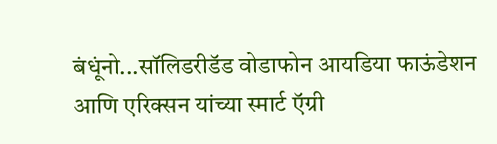बंधूंनो...सॉलिडरीडॅड वोडाफोन आयडिया फाऊंडेशन आणि एरिक्सन यांच्या स्मार्ट ऍग्री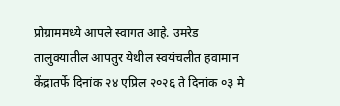प्रोग्राममध्ये आपले स्वागत आहे. उमरेड तालुक्यातील आपतुर येथील स्वयंचलीत हवामान केंद्रातर्फे दिनांक २४ एप्रिल २०२६ ते दिनांक ०३ मे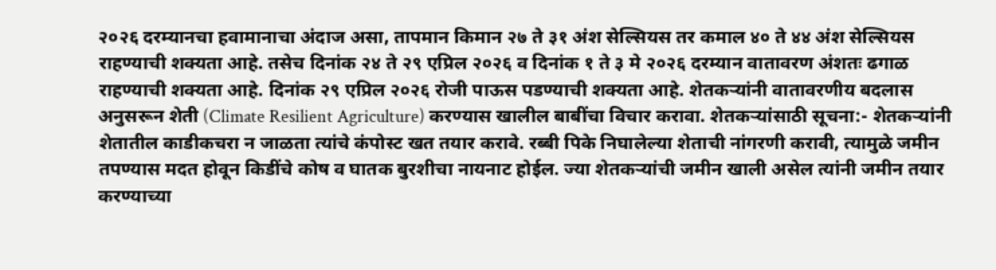२०२६ दरम्यानचा हवामानाचा अंदाज असा, तापमान किमान २७ ते ३१ अंश सेल्सियस तर कमाल ४० ते ४४ अंश सेल्सियस राहण्याची शक्यता आहे. तसेच दिनांक २४ ते २९ एप्रिल २०२६ व दिनांक १ ते ३ मे २०२६ दरम्यान वातावरण अंशतः ढगाळ राहण्याची शक्यता आहे. दिनांक २९ एप्रिल २०२६ रोजी पाऊस पडण्याची शक्यता आहे. शेतकऱ्यांनी वातावरणीय बदलास अनुसरून शेती (Climate Resilient Agriculture) करण्यास खालील बाबींचा विचार करावा. शेतकऱ्यांसाठी सूचना:- शेतकऱ्यांनी शेतातील काडीकचरा न जाळता त्यांचे कंपोस्ट खत तयार करावे. रब्बी पिके निघालेल्या शेताची नांगरणी करावी, त्यामुळे जमीन तपण्यास मदत होवून किडींचे कोष व घातक बुरशीचा नायनाट होईल. ज्या शेतकऱ्यांची जमीन खाली असेल त्यांनी जमीन तयार करण्याच्या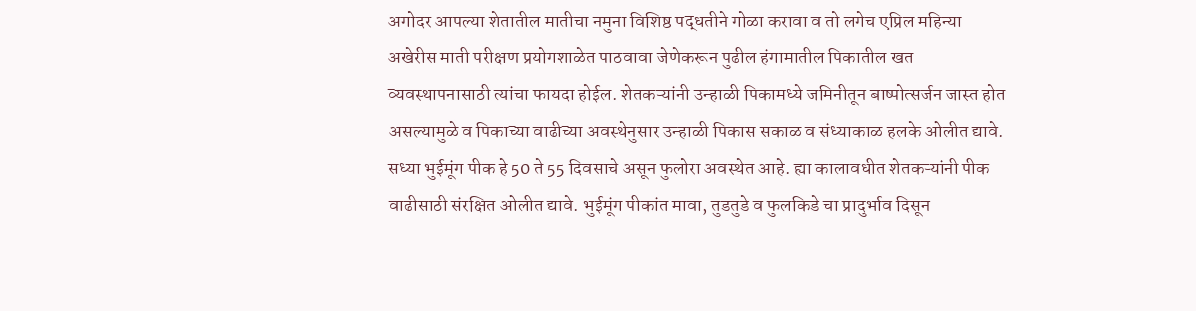अगोदर आपल्या शेतातील मातीचा नमुना विशिष्ठ पद्धतीने गोळा करावा व तो लगेच एप्रिल महिन्या अखेरीस माती परीक्षण प्रयोगशाळेत पाठवावा जेणेकरून पुढील हंगामातील पिकातील खत व्यवस्थापनासाठी त्यांचा फायदा होईल. शेतकऱ्यांनी उन्हाळी पिकामध्ये जमिनीतून बाष्पोत्सर्जन जास्त होत असल्यामुळे व पिकाच्या वाढीच्या अवस्थेनुसार उन्हाळी पिकास सकाळ व संध्याकाळ हलके ओलीत द्यावे. सध्या भुईमूंग पीक हे 50 ते 55 दिवसाचे असून फुलोरा अवस्थेत आहे. ह्या कालावधीत शेतकऱ्यांनी पीक वाढीसाठी संरक्षित ओलीत द्यावे. भुईमूंग पीकांत मावा, तुडतुडे व फुलकिडे चा प्रादुर्भाव दिसून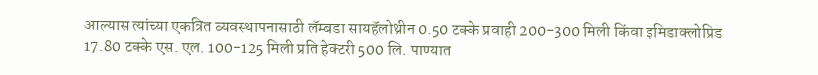आल्यास त्यांच्या एकत्रित व्यवस्थापनासाठी लॅम्बडा सायहॅलोथ्रीन 0.50 टक्के प्रवाही 200-300 मिली किंवा इमिडाक्लोप्रिड 17.80 टक्के एस. एल. 100-125 मिली प्रति हेक्टरी 500 लि. पाण्यात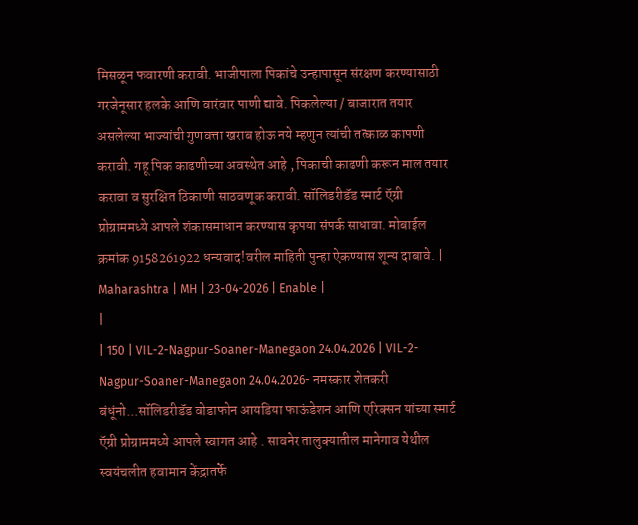मिसळून फवारणी करावी. भाजीपाला पिकांचे उन्हापासून संरक्षण करण्यासाठी गरजेनूसार हलके आणि वारंवार पाणी द्यावे. पिकलेल्या / बाजारात तयार असलेल्या भाज्यांची गुणवत्ता खराब होऊ नये म्हणुन त्यांची तत्काळ कापणी करावी. गहू पिक काढणीच्या अवस्थेत आहे , पिकाची काढणी करून माल तयार करावा व सुरक्षित ठिकाणी साठवणूक करावी. सॉलिडरीडॅड स्मार्ट ऍग्री प्रोग्राममध्ये आपले शंकासमाधान करण्यास कृपया संपर्क साधावा. मोबाईल क्रमांक 9158261922 धन्यवाद!वरील माहिती पुन्हा ऐकण्यास शून्य दाबावे. | Maharashtra | MH | 23-04-2026 | Enable |
|
| 150 | VIL-2-Nagpur-Soaner-Manegaon 24.04.2026 | VIL-2-Nagpur-Soaner-Manegaon 24.04.2026- नमस्कार शेतकरी बंधूंनो...सॉलिडरीडॅड वोडाफोन आयडिया फाऊंडेशन आणि एरिक्सन यांच्या स्मार्ट ऍग्री प्रोग्राममध्ये आपले स्वागत आहे . सावनेर तालुक्यातील मानेगाव येथील स्वयंचलीत हवामान केंद्रातर्फे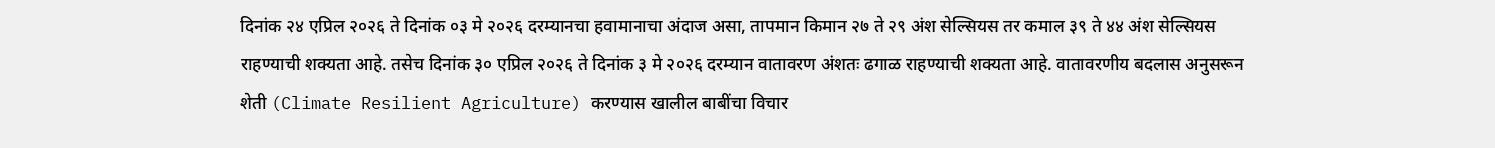दिनांक २४ एप्रिल २०२६ ते दिनांक ०३ मे २०२६ दरम्यानचा हवामानाचा अंदाज असा, तापमान किमान २७ ते २९ अंश सेल्सियस तर कमाल ३९ ते ४४ अंश सेल्सियस राहण्याची शक्यता आहे. तसेच दिनांक ३० एप्रिल २०२६ ते दिनांक ३ मे २०२६ दरम्यान वातावरण अंशतः ढगाळ राहण्याची शक्यता आहे. वातावरणीय बदलास अनुसरून शेती (Climate Resilient Agriculture) करण्यास खालील बाबींचा विचार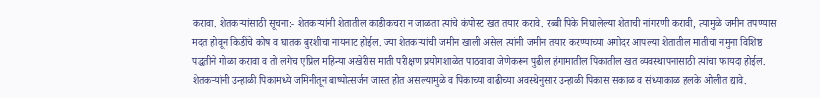करावा. शेतकऱ्यांसाठी सूचना:- शेतकऱ्यांनी शेतातील काडीकचरा न जाळता त्यांचे कंपोस्ट खत तयार करावे. रब्बी पिके निघालेल्या शेताची नांगरणी करावी, त्यामुळे जमीन तपण्यास मदत होवून किडींचे कोष व घातक बुरशीचा नायनाट होईल. ज्या शेतकऱ्यांची जमीन खाली असेल त्यांनी जमीन तयार करण्याच्या अगोदर आपल्या शेतातील मातीचा नमुना विशिष्ठ पद्धतीने गोळा करावा व तो लगेच एप्रिल महिन्या अखेरीस माती परीक्षण प्रयोगशाळेत पाठवावा जेणेकरून पुढील हंगामातील पिकातील खत व्यवस्थापनासाठी त्यांचा फायदा होईल. शेतकऱ्यांनी उन्हाळी पिकामध्ये जमिनीतून बाष्पोत्सर्जन जास्त होत असल्यामुळे व पिकाच्या वाढीच्या अवस्थेनुसार उन्हाळी पिकास सकाळ व संध्याकाळ हलके ओलीत द्यावे.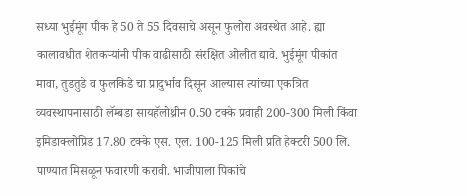सध्या भुईमूंग पीक हे 50 ते 55 दिवसाचे असून फुलोरा अवस्थेत आहे. ह्या कालावधीत शेतकऱ्यांनी पीक वाढीसाठी संरक्षित ओलीत द्यावे. भुईमूंग पीकांत मावा, तुडतुडे व फुलकिडे चा प्रादुर्भाव दिसून आल्यास त्यांच्या एकत्रित व्यवस्थापनासाठी लॅम्बडा सायहॅलोथ्रीन 0.50 टक्के प्रवाही 200-300 मिली किंवा इमिडाक्लोप्रिड 17.80 टक्के एस. एल. 100-125 मिली प्रति हेक्टरी 500 लि. पाण्यात मिसळून फवारणी करावी. भाजीपाला पिकांचे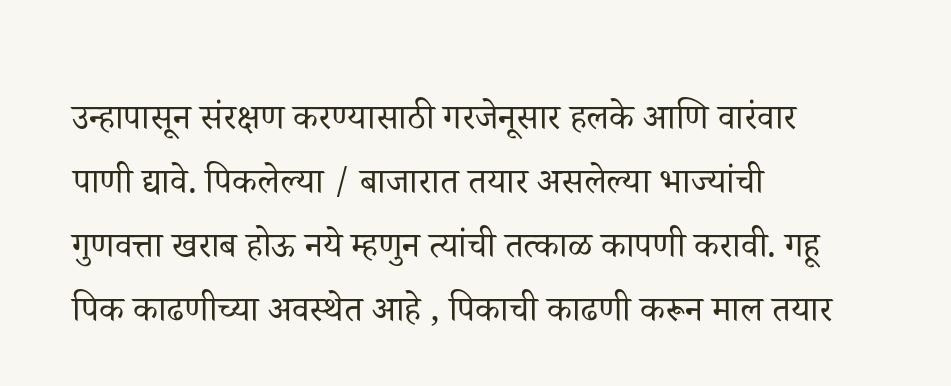उन्हापासून संरक्षण करण्यासाठी गरजेनूसार हलके आणि वारंवार पाणी द्यावे. पिकलेल्या / बाजारात तयार असलेल्या भाज्यांची गुणवत्ता खराब होऊ नये म्हणुन त्यांची तत्काळ कापणी करावी. गहू पिक काढणीच्या अवस्थेत आहे , पिकाची काढणी करून माल तयार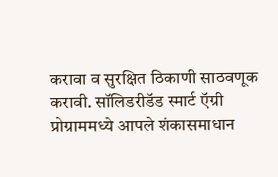करावा व सुरक्षित ठिकाणी साठवणूक करावी. सॉलिडरीडॅड स्मार्ट ऍग्री प्रोग्राममध्ये आपले शंकासमाधान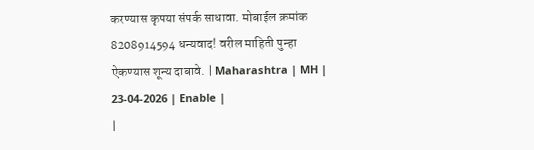करण्यास कृपया संपर्क साधावा. मोबाईल क्रमांक 8208914594 धन्यवाद! वरील माहिती पुन्हा ऐकण्यास शून्य दाबावे. | Maharashtra | MH | 23-04-2026 | Enable |
|